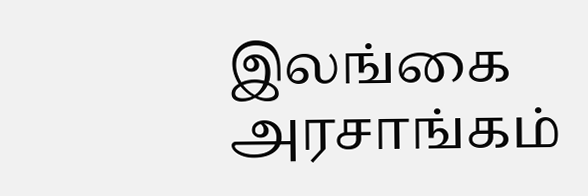இலங்கை அரசாங்கம்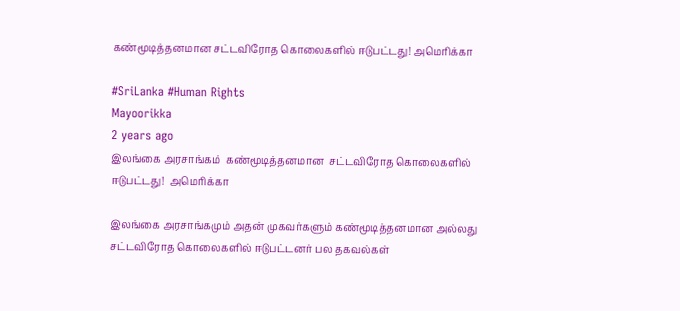கண்மூடித்தனமான சட்டவிரோத கொலைகளில் ஈடுபட்டது! அமெரிக்கா

#SriLanka #Human Rights
Mayoorikka
2 years ago
இலங்கை அரசாங்கம்  கண்மூடித்தனமான  சட்டவிரோத கொலைகளில் ஈடுபட்டது!  அமெரிக்கா

இலங்கை அரசாங்கமும் அதன் முகவர்களும் கண்மூடித்தனமான அல்லது சட்டவிரோத கொலைகளில் ஈடுபட்டனர் பல தகவல்கள்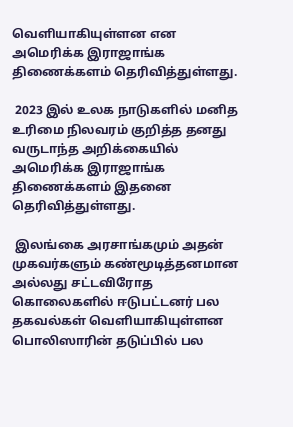வெளியாகியுள்ளன என அமெரிக்க இராஜாங்க திணைக்களம் தெரிவித்துள்ளது.

 2023 இல் உலக நாடுகளில் மனித உரிமை நிலவரம் குறித்த தனது வருடாந்த அறிக்கையில் அமெரிக்க இராஜாங்க திணைக்களம் இதனை தெரிவித்துள்ளது.

 இலங்கை அரசாங்கமும் அதன் முகவர்களும் கண்மூடித்தனமான அல்லது சட்டவிரோத கொலைகளில் ஈடுபட்டனர் பல தகவல்கள் வெளியாகியுள்ளன பொலிஸாரின் தடுப்பில் பல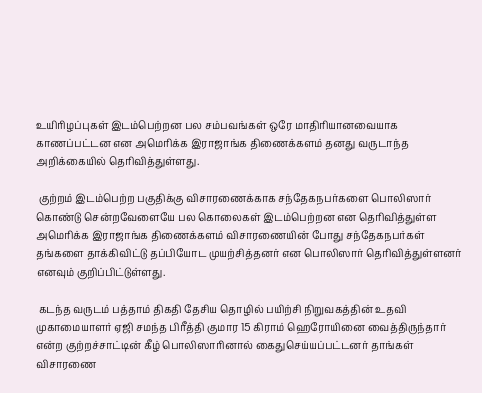உயிரிழப்புகள் இடம்பெற்றன பல சம்பவங்கள் ஒரே மாதிரியானவையாக காணப்பட்டன என அமெரிக்க இராஜாங்க திணைக்களம் தனது வருடாந்த அறிக்கையில் தெரிவித்துள்ளது.

 குற்றம் இடம்பெற்ற பகுதிக்கு விசாரணைக்காக சந்தேகநபர்களை பொலிஸார் கொண்டு சென்றவேளையே பல கொலைகள் இடம்பெற்றன என தெரிவித்துள்ள அமெரிக்க இராஜாங்க திணைக்களம் விசாரணையின் போது சந்தேகநபர்கள் தங்களை தாக்கிவிட்டு தப்பியோட முயற்சித்தனர் என பொலிஸார் தெரிவித்துள்ளனர் எனவும் குறிப்பிட்டுள்ளது.

 கடந்த வருடம் பத்தாம் திகதி தேசிய தொழில் பயிற்சி நிறுவகத்தின் உதவி முகாமையாளர் ஏஜி சமந்த பிரீத்தி குமார 15 கிராம் ஹெரோயினை வைத்திருந்தார் என்ற குற்றச்சாட்டின் கீழ் பொலிஸாரினால் கைதுசெய்யப்பட்டனர் தாங்கள் விசாரணை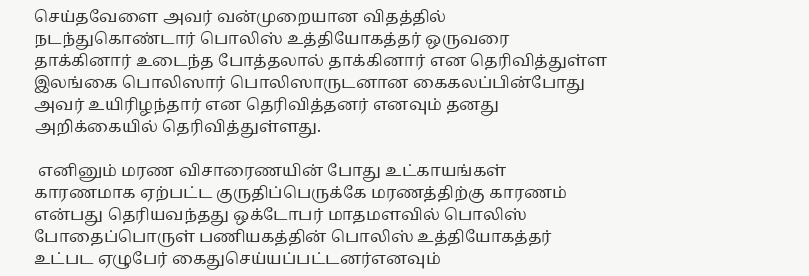செய்தவேளை அவர் வன்முறையான விதத்தில் நடந்துகொண்டார் பொலிஸ் உத்தியோகத்தர் ஒருவரை தாக்கினார் உடைந்த போத்தலால் தாக்கினார் என தெரிவித்துள்ள இலங்கை பொலிஸார் பொலிஸாருடனான கைகலப்பின்போது அவர் உயிரிழந்தார் என தெரிவித்தனர் எனவும் தனது அறிக்கையில் தெரிவித்துள்ளது.

 எனினும் மரண விசாரைணயின் போது உட்காயங்கள் காரணமாக ஏற்பட்ட குருதிப்பெருக்கே மரணத்திற்கு காரணம் என்பது தெரியவந்தது ஒக்டோபர் மாதமளவில் பொலிஸ் போதைப்பொருள் பணியகத்தின் பொலிஸ் உத்தியோகத்தர் உட்பட ஏழுபேர் கைதுசெய்யப்பட்டனர்எனவும்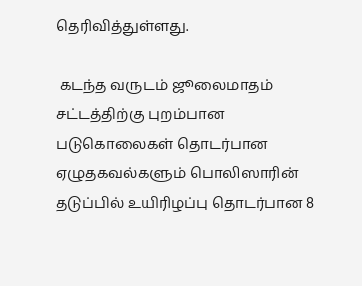தெரிவித்துள்ளது.

 கடந்த வருடம் ஜூலைமாதம் சட்டத்திற்கு புறம்பான படுகொலைகள் தொடர்பான ஏழுதகவல்களும் பொலிஸாரின் தடுப்பில் உயிரிழப்பு தொடர்பான 8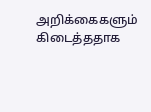அறிக்கைகளும் கிடைத்ததாக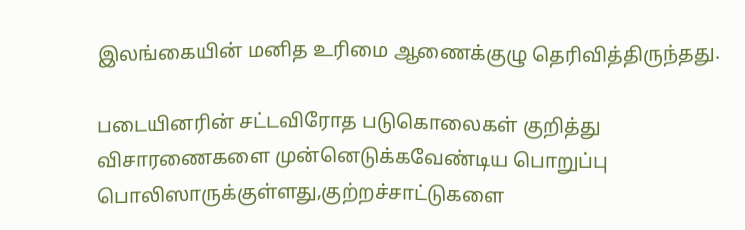இலங்கையின் மனித உரிமை ஆணைக்குழு தெரிவித்திருந்தது.

படையினரின் சட்டவிரோத படுகொலைகள் குறித்து விசாரணைகளை முன்னெடுக்கவேண்டிய பொறுப்பு பொலிஸாருக்குள்ளது,குற்றச்சாட்டுகளை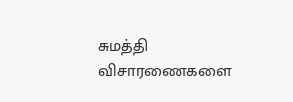சுமத்தி விசாரணைகளை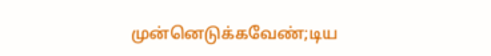முன்னெடுக்கவேண்;டிய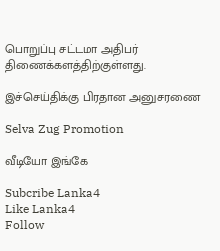பொறுப்பு சட்டமா அதிபர் திணைக்களத்திற்குள்ளது.

இச்செய்திக்கு பிரதான அனுசரணை

Selva Zug Promotion

வீடியோ இங்கே

Subcribe Lanka4
Like Lanka4
Follow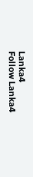Lanka4
Follow Lanka4